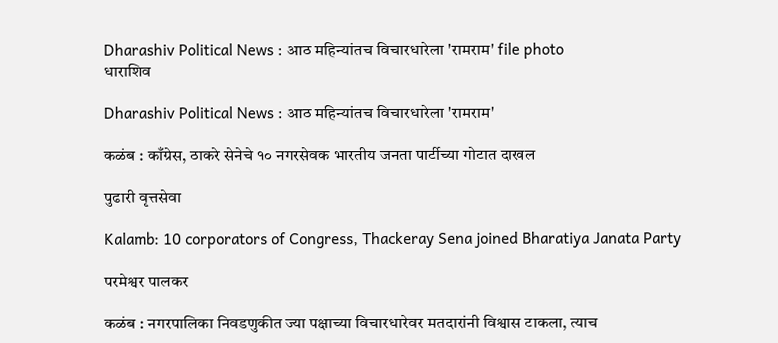Dharashiv Political News : आठ महिन्यांतच विचारधारेला 'रामराम' file photo
धाराशिव

Dharashiv Political News : आठ महिन्यांतच विचारधारेला 'रामराम'

कळंब : काँग्रेस, ठाकरे सेनेचे १० नगरसेवक भारतीय जनता पार्टीच्या गोटात दाखल

पुढारी वृत्तसेवा

Kalamb: 10 corporators of Congress, Thackeray Sena joined Bharatiya Janata Party

परमेश्वर पालकर

कळंब : नगरपालिका निवडणुकीत ज्या पक्षाच्या विचारधारेवर मतदारांनी विश्वास टाकला, त्याच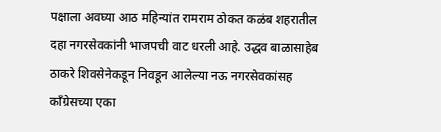पक्षाला अवघ्या आठ महिन्यांत रामराम ठोकत कळंब शहरातील दहा नगरसेवकांनी भाजपची वाट धरली आहे. उद्धव बाळासाहेब ठाकरे शिवसेनेकडून निवडून आलेल्या नऊ नगरसेवकांसह काँग्रेसच्या एका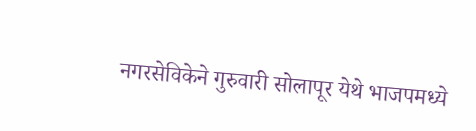नगरसेविकेने गुरुवारी सोलापूर येथे भाजपमध्ये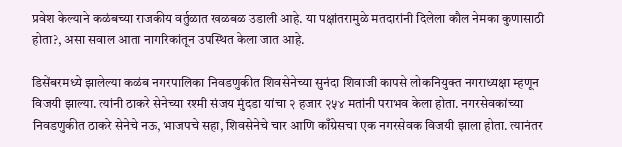प्रवेश केल्याने कळंबच्या राजकीय वर्तुळात खळबळ उडाली आहे. या पक्षांतरामुळे मतदारांनी दिलेला कौल नेमका कुणासाठी होता?, असा सवाल आता नागरिकांतून उपस्थित केला जात आहे.

डिसेंबरमध्ये झालेल्या कळंब नगरपालिका निवडणुकीत शिवसेनेच्या सुनंदा शिवाजी कापसे लोकनियुक्त नगराध्यक्षा म्हणून विजयी झाल्या. त्यांनी ठाकरे सेनेच्या रश्मी संजय मुंदडा यांचा २ हजार २५४ मतांनी पराभव केला होता. नगरसेवकांच्या निवडणुकीत ठाकरे सेनेचे नऊ, भाजपचे सहा, शिवसेनेचे चार आणि काँग्रेसचा एक नगरसेवक विजयी झाला होता. त्यानंतर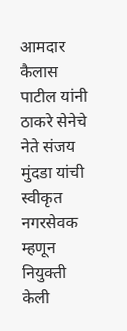आमदार कैलास पाटील यांनी ठाकरे सेनेचे नेते संजय मुंदडा यांची स्वीकृत नगरसेवक म्हणून नियुक्ती केली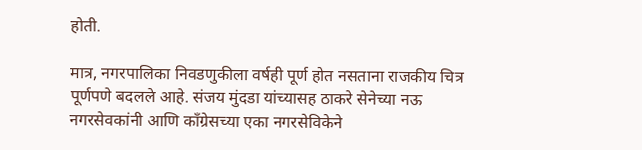होती.

मात्र, नगरपालिका निवडणुकीला वर्षही पूर्ण होत नसताना राजकीय चित्र पूर्णपणे बदलले आहे. संजय मुंदडा यांच्यासह ठाकरे सेनेच्या नऊ नगरसेवकांनी आणि काँग्रेसच्या एका नगरसेविकेने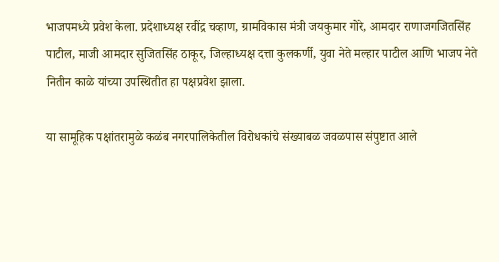भाजपमध्ये प्रवेश केला. प्रदेशाध्यक्ष रवींद्र चव्हाण, ग्रामविकास मंत्री जयकुमार गोरे, आमदार राणाजगजितसिंह पाटील, माजी आमदार सुजितसिंह ठाकूर, जिल्हाध्यक्ष दत्ता कुलकर्णी, युवा नेते मल्हार पाटील आणि भाजप नेते नितीन काळे यांच्या उपस्थितीत हा पक्षप्रवेश झाला.

या सामूहिक पक्षांतरामुळे कळंब नगरपालिकेतील विरोधकांचे संख्याबळ जवळपास संपुष्टात आले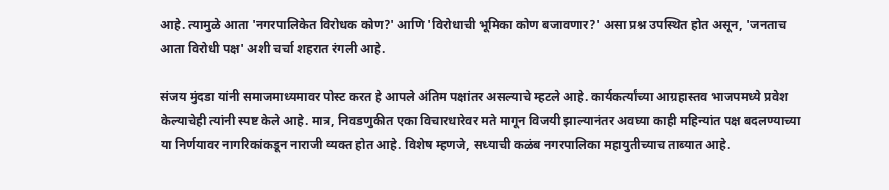आहे. त्यामुळे आता 'नगरपालिकेत विरोधक कोण?' आणि 'विरोधाची भूमिका कोण बजावणार?' असा प्रश्न उपस्थित होत असून, 'जनताच आता विरोधी पक्ष' अशी चर्चा शहरात रंगली आहे.

संजय मुंदडा यांनी समाजमाध्यमावर पोस्ट करत हे आपले अंतिम पक्षांतर असल्याचे म्हटले आहे. कार्यकर्त्यांच्या आग्रहास्तव भाजपमध्ये प्रवेश केल्याचेही त्यांनी स्पष्ट केले आहे. मात्र, निवडणुकीत एका विचारधारेवर मते मागून विजयी झाल्यानंतर अवघ्या काही महिन्यांत पक्ष बदलण्याच्या या निर्णयावर नागरिकांकडून नाराजी व्यक्त होत आहे. विशेष म्हणजे, सध्याची कळंब नगरपालिका महायुतीच्याच ताब्यात आहे.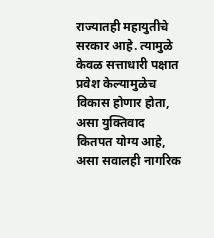राज्यातही महायुतीचे सरकार आहे. त्यामुळे केवळ सत्ताधारी पक्षात प्रवेश केल्यामुळेच विकास होणार होता, असा युक्तिवाद कितपत योग्य आहे, असा सवालही नागरिक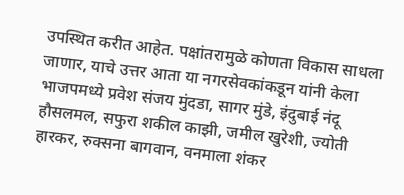उपस्थित करीत आहेत. पक्षांतरामुळे कोणता विकास साधला जाणार, याचे उत्तर आता या नगरसेवकांकडून यांनी केला भाजपमध्ये प्रवेश संजय मुंदडा, सागर मुंडे, इंदुबाई नंदू हौसलमल, सफुरा शकील काझी, जमील खुरेशी, ज्योती हारकर, रुक्सना बागवान, वनमाला शंकर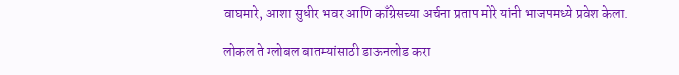वाघमारे, आशा सुधीर भवर आणि काँग्रेसच्या अर्चना प्रताप मोरे यांनी भाजपमध्ये प्रवेश केला.

लोकल ते ग्लोबल बातम्यांसाठी डाऊनलोड करा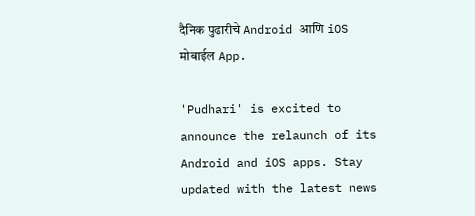दैनिक पुढारीचे Android आणि iOS मोबाईल App.

'Pudhari' is excited to announce the relaunch of its Android and iOS apps. Stay updated with the latest news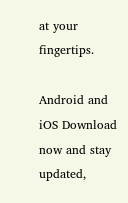at your fingertips.

Android and iOS Download now and stay updated,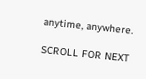anytime, anywhere.

SCROLL FOR NEXT